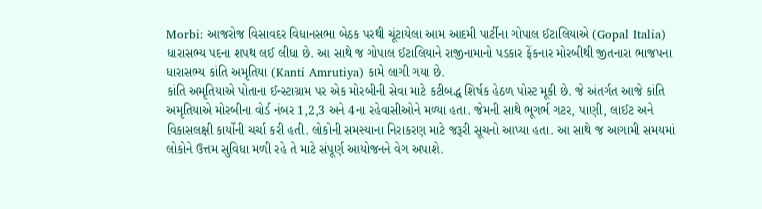Morbi: આજરોજ વિસાવદર વિધાનસભા બેઠક પરથી ચૂંટાયેલા આમ આદમી પાર્ટીના ગોપાલ ઈટાલિયાએ (Gopal Italia) ધારાસભ્ય પદના શપથ લઈ લીધા છે. આ સાથે જ ગોપાલ ઈટાલિયાને રાજીનામાનો પડકાર ફેંકનાર મોરબીથી જીતનારા ભાજપના ધારાસભ્ય કાંતિ અમૃતિયા (Kanti Amrutiya) કામે લાગી ગયા છે.
કાંતિ અમૃતિયાએ પોતાના ઈન્સ્ટાગ્રામ પર એક મોરબીની સેવા માટે કટીબદ્ધ શિર્ષક હેઠળ પોસ્ટ મૂકી છે. જે અંતર્ગત આજે કાંતિ અમૃતિયાએ મોરબીના વોર્ડ નંબર 1,2,3 અને 4ના રહેવાસીઓને મળ્યા હતા. જેમની સાથે ભૂગર્ભ ગટર, પાણી, લાઈટ અને વિકાસલક્ષી કાર્યોની ચર્ચા કરી હતી. લોકોની સમસ્યાના નિરાકરણ માટે જરૂરી સૂચનો આપ્યા હતા. આ સાથે જ આગામી સમયમાં લોકોને ઉત્તમ સુવિધા મળી રહે તે માટે સંપૂર્ણ આયોજનને વેગ અપાશે.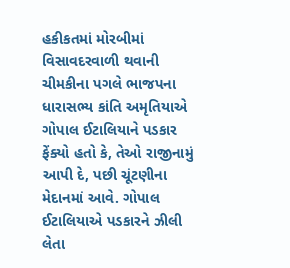હકીકતમાં મોરબીમાં વિસાવદરવાળી થવાની ચીમકીના પગલે ભાજપના ધારાસભ્ય કાંતિ અમૃતિયાએ ગોપાલ ઈટાલિયાને પડકાર ફેંક્યો હતો કે, તેઓ રાજીનામું આપી દે, પછી ચૂંટણીના મેદાનમાં આવે. ગોપાલ ઈટાલિયાએ પડકારને ઝીલી લેતા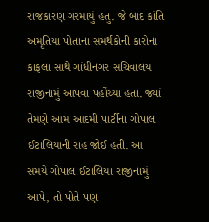રાજકારણ ગરમાયું હતુ. જે બાદ કાંતિ અમૃતિયા પોતાના સમર્થકોની કારોના કાફલા સાથે ગાંધીનગર સચિવાલય રાજીનામું આપવા પહોંચ્યા હતા. જ્યાં તેમણે આમ આદમી પાર્ટીના ગોપાલ ઈટાલિયાની રાહ જોઈ હતી. આ સમયે ગોપાલ ઈટાલિયા રાજીનામું આપે, તો પોતે પણ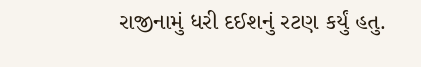રાજીનામું ધરી દઈશનું રટણ કર્યું હતુ.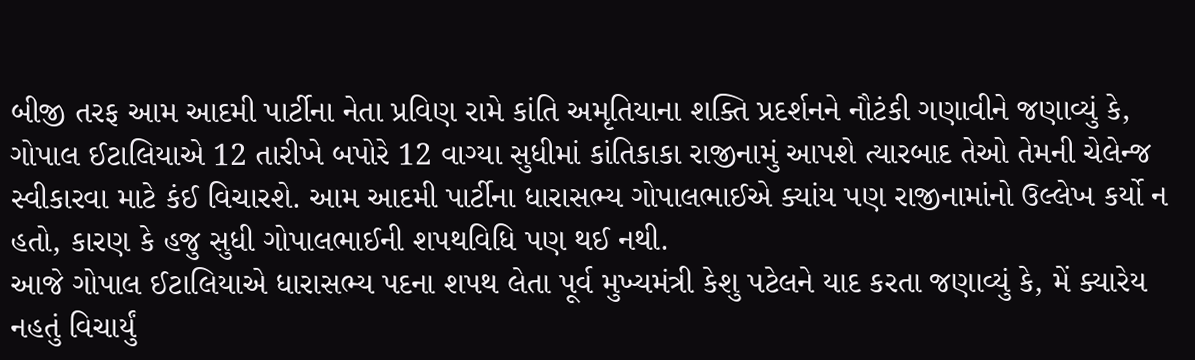બીજી તરફ આમ આદમી પાર્ટીના નેતા પ્રવિણ રામે કાંતિ અમૃતિયાના શક્તિ પ્રદર્શનને નૌટંકી ગણાવીને જણાવ્યું કે, ગોપાલ ઈટાલિયાએ 12 તારીખે બપોરે 12 વાગ્યા સુધીમાં કાંતિકાકા રાજીનામું આપશે ત્યારબાદ તેઓ તેમની ચેલેન્જ સ્વીકારવા માટે કંઈ વિચારશે. આમ આદમી પાર્ટીના ધારાસભ્ય ગોપાલભાઈએ ક્યાંય પણ રાજીનામાંનો ઉલ્લેખ કર્યો ન હતો, કારણ કે હજુ સુધી ગોપાલભાઈની શપથવિધિ પણ થઈ નથી.
આજે ગોપાલ ઈટાલિયાએ ધારાસભ્ય પદના શપથ લેતા પૂર્વ મુખ્યમંત્રી કેશુ પટેલને યાદ કરતા જણાવ્યું કે, મેં ક્યારેય નહતું વિચાર્યું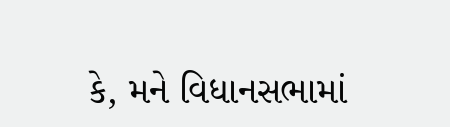કે, મને વિધાનસભામાં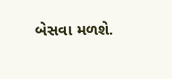બેસવા મળશે.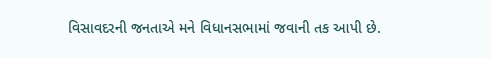વિસાવદરની જનતાએ મને વિધાનસભામાં જવાની તક આપી છે.